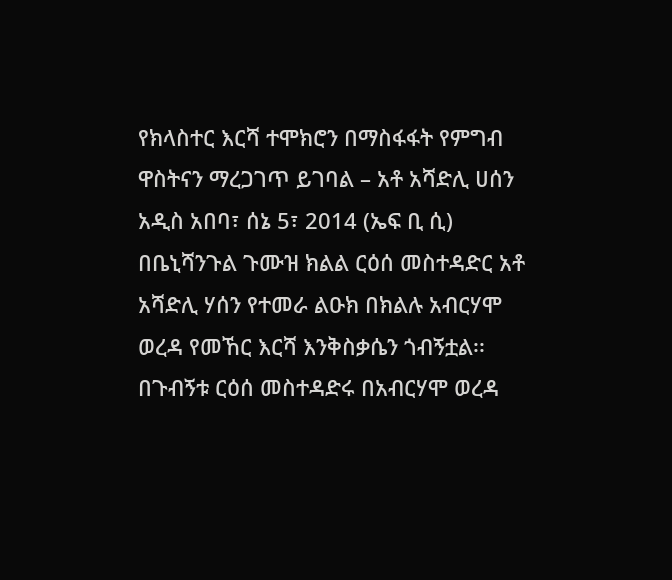የክላስተር እርሻ ተሞክሮን በማስፋፋት የምግብ ዋስትናን ማረጋገጥ ይገባል – አቶ አሻድሊ ሀሰን
አዲስ አበባ፣ ሰኔ 5፣ 2014 (ኤፍ ቢ ሲ) በቤኒሻንጉል ጉሙዝ ክልል ርዕሰ መስተዳድር አቶ አሻድሊ ሃሰን የተመራ ልዑክ በክልሉ አብርሃሞ ወረዳ የመኸር እርሻ እንቅስቃሴን ጎብኝቷል፡፡
በጉብኝቱ ርዕሰ መስተዳድሩ በአብርሃሞ ወረዳ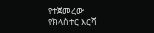የተጀመረው የክላስተር እርሻ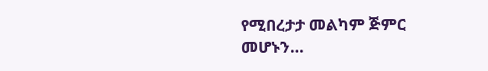የሚበረታታ መልካም ጅምር መሆኑን…